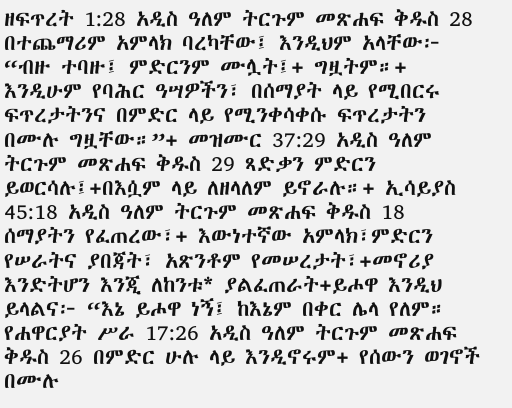ዘፍጥረት 1:28 አዲስ ዓለም ትርጉም መጽሐፍ ቅዱስ 28 በተጨማሪም አምላክ ባረካቸው፤ እንዲህም አላቸው፦ “ብዙ ተባዙ፤ ምድርንም ሙሏት፤+ ግዟትም።+ እንዲሁም የባሕር ዓሣዎችን፣ በሰማያት ላይ የሚበርሩ ፍጥረታትንና በምድር ላይ የሚንቀሳቀሱ ፍጥረታትን በሙሉ ግዟቸው።”+ መዝሙር 37:29 አዲስ ዓለም ትርጉም መጽሐፍ ቅዱስ 29 ጻድቃን ምድርን ይወርሳሉ፤+በእሷም ላይ ለዘላለም ይኖራሉ።+ ኢሳይያስ 45:18 አዲስ ዓለም ትርጉም መጽሐፍ ቅዱስ 18 ሰማያትን የፈጠረው፣+ እውነተኛው አምላክ፣ምድርን የሠራትና ያበጃት፣ አጽንቶም የመሠረታት፣+መኖሪያ እንድትሆን እንጂ ለከንቱ* ያልፈጠራት+ይሖዋ እንዲህ ይላልና፦ “እኔ ይሖዋ ነኝ፤ ከእኔም በቀር ሌላ የለም። የሐዋርያት ሥራ 17:26 አዲስ ዓለም ትርጉም መጽሐፍ ቅዱስ 26 በምድር ሁሉ ላይ እንዲኖሩም+ የሰውን ወገኖች በሙሉ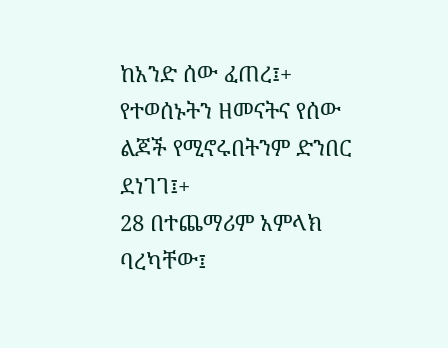ከአንድ ሰው ፈጠረ፤+ የተወሰኑትን ዘመናትና የሰው ልጆች የሚኖሩበትንም ድንበር ደነገገ፤+
28 በተጨማሪም አምላክ ባረካቸው፤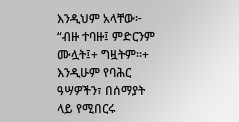እንዲህም አላቸው፦ “ብዙ ተባዙ፤ ምድርንም ሙሏት፤+ ግዟትም።+ እንዲሁም የባሕር ዓሣዎችን፣ በሰማያት ላይ የሚበርሩ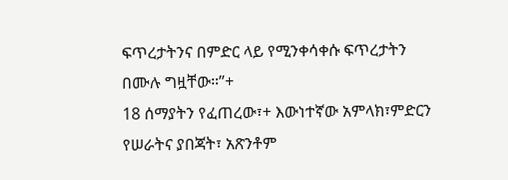ፍጥረታትንና በምድር ላይ የሚንቀሳቀሱ ፍጥረታትን በሙሉ ግዟቸው።”+
18 ሰማያትን የፈጠረው፣+ እውነተኛው አምላክ፣ምድርን የሠራትና ያበጃት፣ አጽንቶም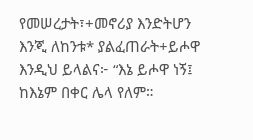የመሠረታት፣+መኖሪያ እንድትሆን እንጂ ለከንቱ* ያልፈጠራት+ይሖዋ እንዲህ ይላልና፦ “እኔ ይሖዋ ነኝ፤ ከእኔም በቀር ሌላ የለም።